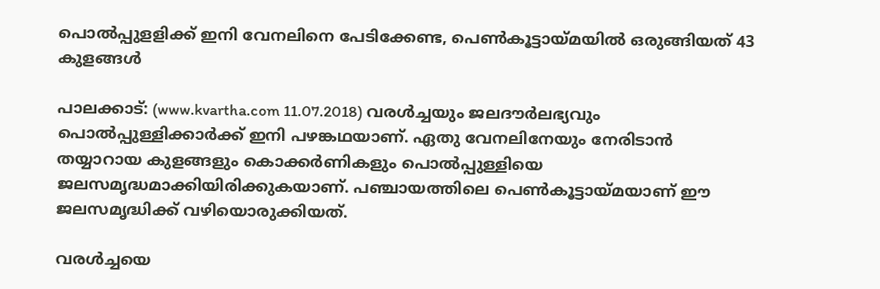പൊല്‍പ്പുളളിക്ക് ഇനി വേനലിനെ പേടിക്കേണ്ട, പെണ്‍കൂട്ടായ്മയില്‍ ഒരുങ്ങിയത് 43 കുളങ്ങള്‍

പാലക്കാട്: (www.kvartha.com 11.07.2018) വരള്‍ച്ചയും ജലദൗര്‍ലഭ്യവും പൊല്‍പ്പുള്ളിക്കാര്‍ക്ക് ഇനി പഴങ്കഥയാണ്. ഏതു വേനലിനേയും നേരിടാന്‍ തയ്യാറായ കുളങ്ങളും കൊക്കര്‍ണികളും പൊല്‍പ്പുള്ളിയെ ജലസമൃദ്ധമാക്കിയിരിക്കുകയാണ്. പഞ്ചായത്തിലെ പെണ്‍കൂട്ടായ്മയാണ് ഈ ജലസമൃദ്ധിക്ക് വഴിയൊരുക്കിയത്.

വരള്‍ച്ചയെ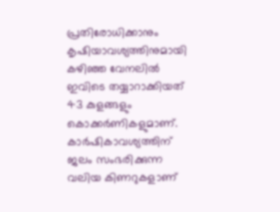പ്രതിരോധിക്കാനും കൃഷിയാവശ്യത്തിനുമായി കഴിഞ്ഞ വേനലില്‍ ഇവിടെ തയ്യാറാക്കിയത് 43 കുളങ്ങളും കൊക്കര്‍ണികളുമാണ്. കാര്‍ഷികാവശ്യത്തിന് ജലം സംഭരിക്കുന്ന വലിയ കിണറുകളാണ്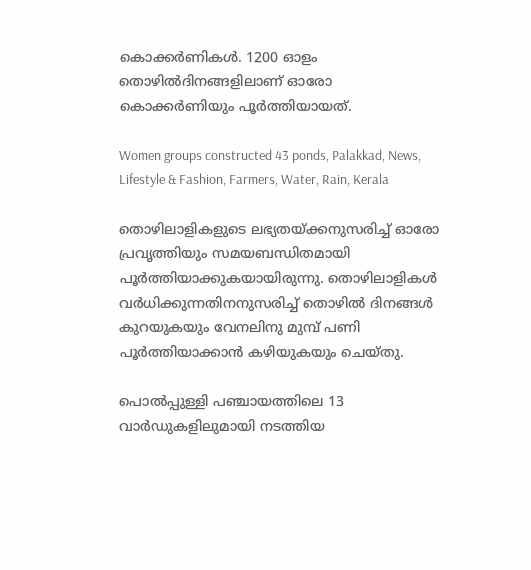കൊക്കര്‍ണികള്‍. 1200 ഓളം തൊഴില്‍ദിനങ്ങളിലാണ് ഓരോ കൊക്കര്‍ണിയും പൂര്‍ത്തിയായത്.

Women groups constructed 43 ponds, Palakkad, News, Lifestyle & Fashion, Farmers, Water, Rain, Kerala

തൊഴിലാളികളുടെ ലഭ്യതയ്ക്കനുസരിച്ച് ഓരോ പ്രവൃത്തിയും സമയബന്ധിതമായി പൂര്‍ത്തിയാക്കുകയായിരുന്നു. തൊഴിലാളികള്‍ വര്‍ധിക്കുന്നതിനനുസരിച്ച് തൊഴില്‍ ദിനങ്ങള്‍ കുറയുകയും വേനലിനു മുമ്പ് പണി പൂര്‍ത്തിയാക്കാന്‍ കഴിയുകയും ചെയ്തു.

പൊല്‍പ്പുള്ളി പഞ്ചായത്തിലെ 13 വാര്‍ഡുകളിലുമായി നടത്തിയ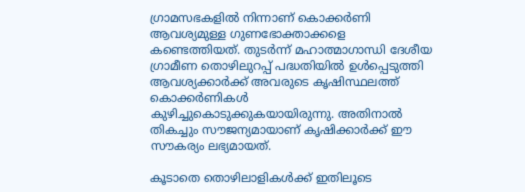ഗ്രാമസഭകളില്‍ നിന്നാണ് കൊക്കര്‍ണി ആവശ്യമുള്ള ഗുണഭോക്താക്കളെ കണ്ടെത്തിയത്. തുടര്‍ന്ന് മഹാത്മാഗാന്ധി ദേശീയ ഗ്രാമീണ തൊഴിലുറപ്പ് പദ്ധതിയില്‍ ഉള്‍പ്പെടുത്തി ആവശ്യക്കാര്‍ക്ക് അവരുടെ കൃഷിസ്ഥലത്ത് കൊക്കര്‍ണികള്‍ കുഴിച്ചുകൊടുക്കുകയായിരുന്നു. അതിനാല്‍ തികച്ചും സൗജന്യമായാണ് കൃഷിക്കാര്‍ക്ക് ഈ സൗകര്യം ലഭ്യമായത്.

കൂടാതെ തൊഴിലാളികള്‍ക്ക് ഇതിലൂടെ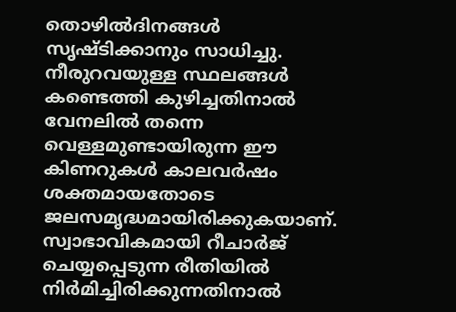തൊഴില്‍ദിനങ്ങള്‍ സൃഷ്ടിക്കാനും സാധിച്ചു.
നീരുറവയുള്ള സ്ഥലങ്ങള്‍ കണ്ടെത്തി കുഴിച്ചതിനാല്‍ വേനലില്‍ തന്നെ വെള്ളമുണ്ടായിരുന്ന ഈ കിണറുകള്‍ കാലവര്‍ഷം ശക്തമായതോടെ ജലസമൃദ്ധമായിരിക്കുകയാണ്. സ്വാഭാവികമായി റീചാര്‍ജ് ചെയ്യപ്പെടുന്ന രീതിയില്‍ നിര്‍മിച്ചിരിക്കുന്നതിനാല്‍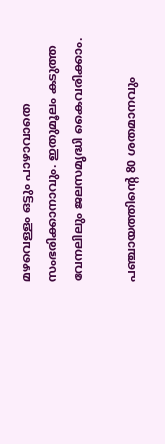മഴവെള്ളം ഒട്ടും പാഴാവാതെ സംഭരിക്കാനാവും. ഇതുമൂലം കടുത്ത വേനലിലും ജലസമൃദ്ധി കൈവരിക്കാം.

പഞ്ചായത്തിന്റെ 80 ശതമാനവും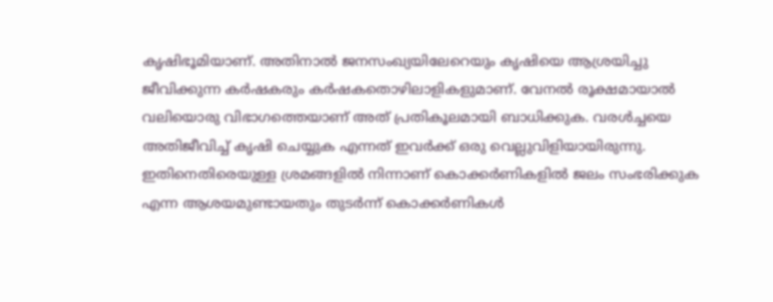കൃഷിഭൂമിയാണ്. അതിനാല്‍ ജനസംഖ്യയിലേറെയും കൃഷിയെ ആശ്രയിച്ചു ജീവിക്കുന്ന കര്‍ഷകരും കര്‍ഷകതൊഴിലാളികളുമാണ്. വേനല്‍ രൂക്ഷമായാല്‍ വലിയൊരു വിഭാഗത്തെയാണ് അത് പ്രതികൂലമായി ബാധിക്കുക. വരള്‍ച്ചയെ അതിജീവിച്ച് കൃഷി ചെയ്യുക എന്നത് ഇവര്‍ക്ക് ഒരു വെല്ലുവിളിയായിരുന്നു. ഇതിനെതിരെയുള്ള ശ്രമങ്ങളില്‍ നിന്നാണ് കൊക്കര്‍ണികളില്‍ ജലം സംഭരിക്കുക എന്ന ആശയമുണ്ടായതും തുടര്‍ന്ന് കൊക്കര്‍ണികള്‍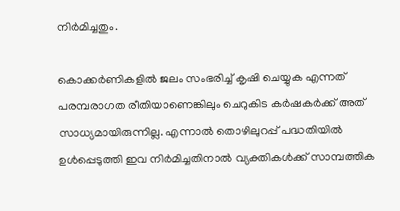നിര്‍മിച്ചതും.

കൊക്കര്‍ണികളില്‍ ജലം സംഭരിച്ച് കൃഷി ചെയ്യുക എന്നത് പരമ്പരാഗത രീതിയാണെങ്കിലും ചെറുകിട കര്‍ഷകര്‍ക്ക് അത് സാധ്യമായിരുന്നില്ല. എന്നാല്‍ തൊഴിലുറപ്പ് പദ്ധതിയില്‍ ഉള്‍പ്പെടുത്തി ഇവ നിര്‍മിച്ചതിനാല്‍ വ്യക്തികള്‍ക്ക് സാമ്പത്തിക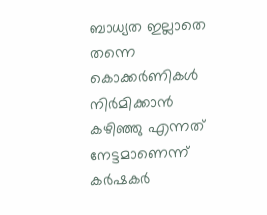ബാധ്യത ഇല്ലാതെ തന്നെ കൊക്കര്‍ണികള്‍ നിര്‍മിക്കാന്‍ കഴിഞ്ഞു എന്നത് നേട്ടമാണെന്ന് കര്‍ഷകര്‍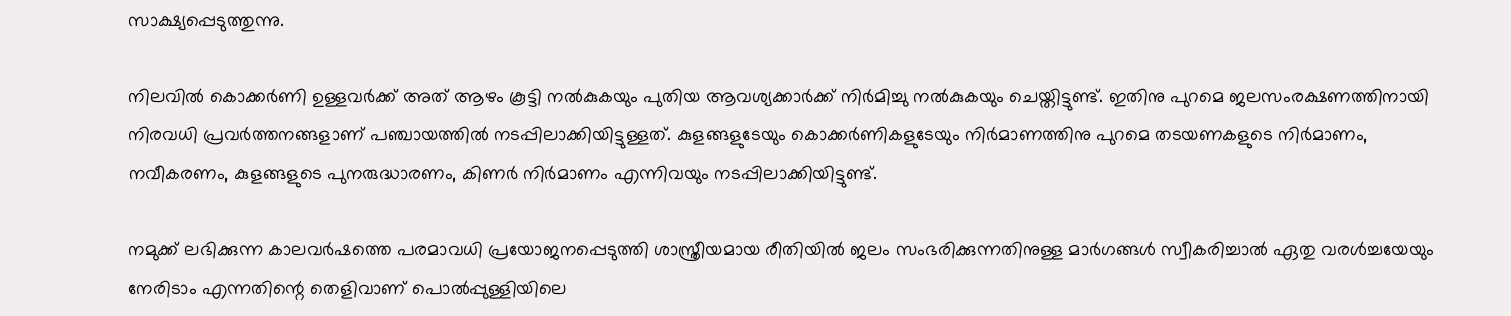സാക്ഷ്യപ്പെടുത്തുന്നു.

നിലവില്‍ കൊക്കര്‍ണി ഉള്ളവര്‍ക്ക് അത് ആഴം കൂട്ടി നല്‍കുകയും പുതിയ ആവശ്യക്കാര്‍ക്ക് നിര്‍മിച്ചു നല്‍കുകയും ചെയ്തിട്ടുണ്ട്. ഇതിനു പുറമെ ജലസംരക്ഷണത്തിനായി നിരവധി പ്രവര്‍ത്തനങ്ങളാണ് പഞ്ചായത്തില്‍ നടപ്പിലാക്കിയിട്ടുള്ളത്. കുളങ്ങളുടേയും കൊക്കര്‍ണികളുടേയും നിര്‍മാണത്തിനു പുറമെ തടയണകളുടെ നിര്‍മാണം, നവീകരണം, കുളങ്ങളുടെ പുനരുദ്ധാരണം, കിണര്‍ നിര്‍മാണം എന്നിവയും നടപ്പിലാക്കിയിട്ടുണ്ട്.

നമുക്ക് ലഭിക്കുന്ന കാലവര്‍ഷത്തെ പരമാവധി പ്രയോജനപ്പെടുത്തി ശാസ്ത്രീയമായ രീതിയില്‍ ജലം സംഭരിക്കുന്നതിനുള്ള മാര്‍ഗങ്ങള്‍ സ്വീകരിച്ചാല്‍ ഏതു വരള്‍ച്ചയേയും നേരിടാം എന്നതിന്റെ തെളിവാണ് പൊല്‍പ്പുള്ളിയിലെ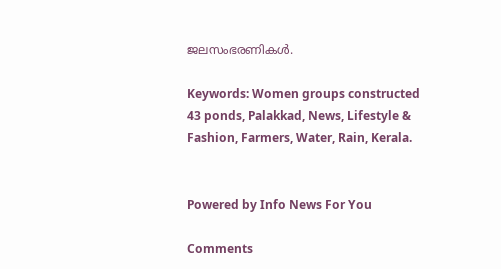ജലസംഭരണികള്‍.

Keywords: Women groups constructed 43 ponds, Palakkad, News, Lifestyle & Fashion, Farmers, Water, Rain, Kerala.


Powered by Info News For You

Comments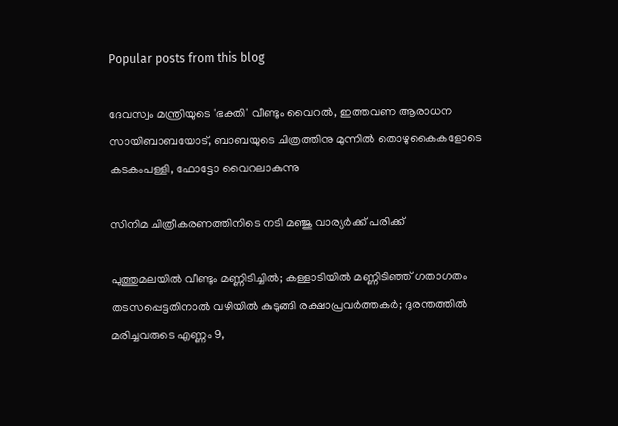Popular posts from this blog

ദേവസ്വം മന്ത്രിയുടെ 'ഭക്തി' വീണ്ടും വൈറല്‍, ഇത്തവണ ആരാധന സായിബാബയോട്, ബാബയുടെ ചിത്രത്തിനു മുന്നില്‍ തൊഴുകൈകളോടെ കടകംപള്ളി, ഫോട്ടോ വൈറലാകുന്നു

സിനിമ ചിത്രീകരണത്തിനിടെ നടി മഞ്ജു വാര്യര്‍ക്ക് പരിക്ക്

പുത്തുമലയില്‍ വീണ്ടും മണ്ണിടിച്ചില്‍; കള്ളാടിയില്‍ മണ്ണിടിഞ്ഞ് ഗതാഗതം തടസപ്പെട്ടതിനാല്‍ വഴിയില്‍ കുടുങ്ങി രക്ഷാപ്രവര്‍ത്തകര്‍; ദുരന്തത്തില്‍ മരിച്ചവരുടെ എണ്ണം 9,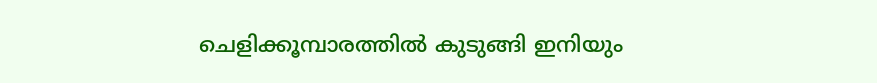ചെളിക്കൂമ്പാരത്തില്‍ കുടുങ്ങി ഇനിയും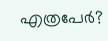എത്രപേര്‍?